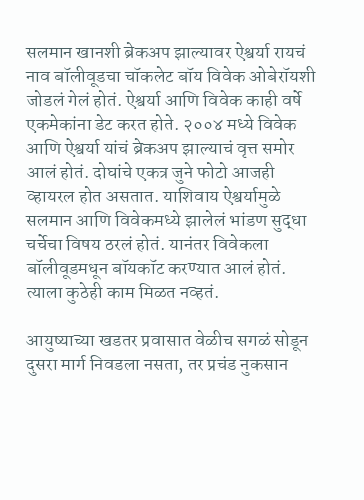सलमान खानशी ब्रेकअप झाल्यावर ऐश्वर्या रायचं नाव बॉलीवूडचा चॉकलेट बॉय विवेक ओबेरॉयशी जोडलं गेलं होतं. ऐश्वर्या आणि विवेक काही वर्षे एकमेकांना डेट करत होते. २००४ मध्ये विवेक आणि ऐश्वर्या यांचं ब्रेकअप झाल्याचं वृत्त समोर आलं होतं. दोघांचे एकत्र जुने फोटो आजही व्हायरल होत असतात. याशिवाय ऐश्वर्यामुळे सलमान आणि विवेकमध्ये झालेलं भांडण सुद्धा चर्चेचा विषय ठरलं होतं. यानंतर विवेकला बॉलीवूडमधून बॉयकॉट करण्यात आलं होतं. त्याला कुठेही काम मिळत नव्हतं.

आयुष्याच्या खडतर प्रवासात वेळीच सगळं सोडून दुसरा मार्ग निवडला नसता, तर प्रचंड नुकसान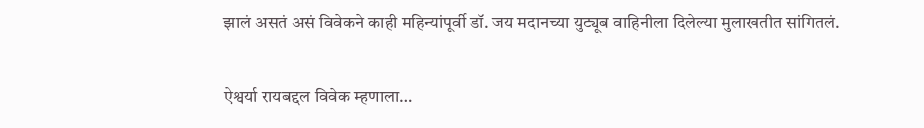झालं असतं असं विवेकने काही महिन्यांपूर्वी डॉ. जय मदानच्या युट्यूब वाहिनीला दिलेल्या मुलाखतीत सांगितलं.

ऐश्वर्या रायबद्दल विवेक म्हणाला…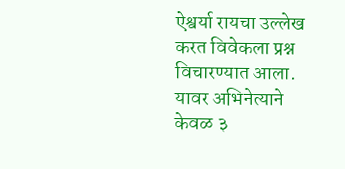ऐश्वर्या रायचा उल्लेख करत विवेकला प्रश्न विचारण्यात आला. यावर अभिनेत्याने केवळ ३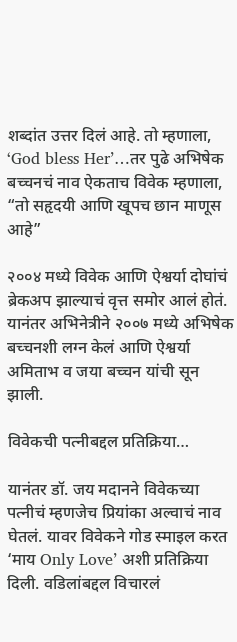शब्दांत उत्तर दिलं आहे. तो म्हणाला, ‘God bless Her’…तर पुढे अभिषेक बच्चनचं नाव ऐकताच विवेक म्हणाला, “तो सहृदयी आणि खूपच छान माणूस आहे”

२००४ मध्ये विवेक आणि ऐश्वर्या दोघांचं ब्रेकअप झाल्याचं वृत्त समोर आलं होतं. यानंतर अभिनेत्रीने २००७ मध्ये अभिषेक बच्चनशी लग्न केलं आणि ऐश्वर्या अमिताभ व जया बच्चन यांची सून झाली.

विवेकची पत्नीबद्दल प्रतिक्रिया…

यानंतर डॉ. जय मदानने विवेकच्या पत्नीचं म्हणजेच प्रियांका अल्वाचं नाव घेतलं. यावर विवेकने गोड स्माइल करत ‘माय Only Love’ अशी प्रतिक्रिया दिली. वडिलांबद्दल विचारलं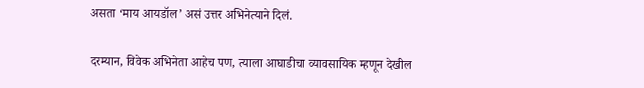असता ‘माय आयडॉल’ असं उत्तर अभिनेत्याने दिलं.

दरम्यान, विवेक अभिनेता आहेच पण, त्याला आघाडीचा व्यावसायिक म्हणून देखील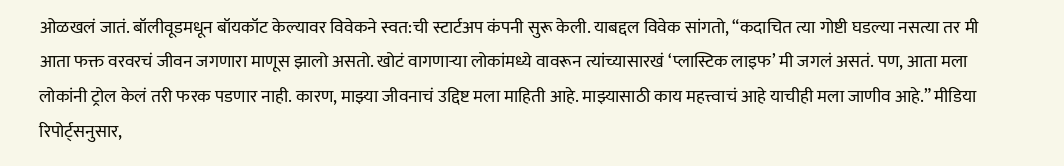ओळखलं जातं. बॉलीवूडमधून बॉयकॉट केल्यावर विवेकने स्वत:ची स्टार्टअप कंपनी सुरू केली. याबद्दल विवेक सांगतो, “कदाचित त्या गोष्टी घडल्या नसत्या तर मी आता फक्त वरवरचं जीवन जगणारा माणूस झालो असतो. खोटं वागणाऱ्या लोकांमध्ये वावरून त्यांच्यासारखं ‘प्लास्टिक लाइफ’ मी जगलं असतं. पण, आता मला लोकांनी ट्रोल केलं तरी फरक पडणार नाही. कारण, माझ्या जीवनाचं उद्दिष्ट मला माहिती आहे. माझ्यासाठी काय महत्त्वाचं आहे याचीही मला जाणीव आहे.” मीडिया रिपोर्ट्सनुसार,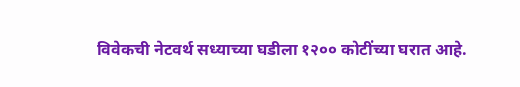विवेकची नेटवर्थ सध्याच्या घडीला १२०० कोटींच्या घरात आहे.